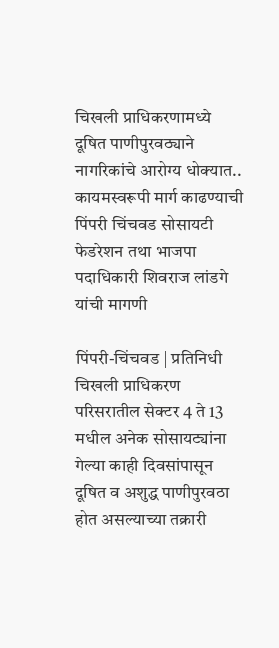चिखली प्राधिकरणामध्ये दूषित पाणीपुरवठ्याने नागरिकांचे आरोग्य धोक्यात..
कायमस्वरूपी मार्ग काढण्याची पिंपरी चिंचवड सोसायटी फेडरेशन तथा भाजपा पदाधिकारी शिवराज लांडगे यांची मागणी

पिंपरी-चिंचवड | प्रतिनिधी
चिखली प्राधिकरण परिसरातील सेक्टर 4 ते 13 मधील अनेक सोसायट्यांना गेल्या काही दिवसांपासून दूषित व अशुद्ध पाणीपुरवठा होत असल्याच्या तक्रारी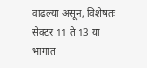वाढल्या असून, विशेषतः सेक्टर 11 ते 13 या भागात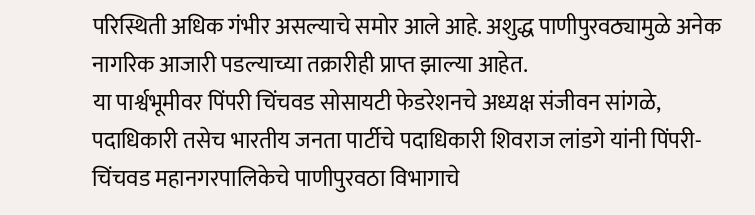परिस्थिती अधिक गंभीर असल्याचे समोर आले आहे. अशुद्ध पाणीपुरवठ्यामुळे अनेक नागरिक आजारी पडल्याच्या तक्रारीही प्राप्त झाल्या आहेत.
या पार्श्वभूमीवर पिंपरी चिंचवड सोसायटी फेडरेशनचे अध्यक्ष संजीवन सांगळे, पदाधिकारी तसेच भारतीय जनता पार्टीचे पदाधिकारी शिवराज लांडगे यांनी पिंपरी-चिंचवड महानगरपालिकेचे पाणीपुरवठा विभागाचे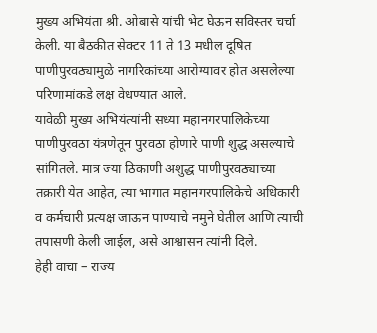मुख्य अभियंता श्री. ओबासे यांची भेट घेऊन सविस्तर चर्चा केली. या बैठकीत सेक्टर 11 ते 13 मधील दूषित पाणीपुरवठ्यामुळे नागरिकांच्या आरोग्यावर होत असलेल्या परिणामांकडे लक्ष वेधण्यात आले.
यावेळी मुख्य अभियंत्यांनी सध्या महानगरपालिकेच्या पाणीपुरवठा यंत्रणेतून पुरवठा होणारे पाणी शुद्ध असल्याचे सांगितले. मात्र ज्या ठिकाणी अशुद्ध पाणीपुरवठ्याच्या तक्रारी येत आहेत, त्या भागात महानगरपालिकेचे अधिकारी व कर्मचारी प्रत्यक्ष जाऊन पाण्याचे नमुने घेतील आणि त्याची तपासणी केली जाईल, असे आश्वासन त्यांनी दिले.
हेही वाचा – राज्य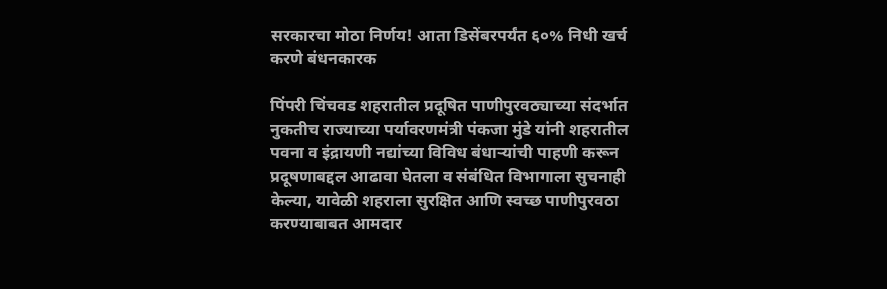सरकारचा मोठा निर्णय! आता डिसेंबरपर्यंत ६०% निधी खर्च करणे बंधनकारक

पिंपरी चिंचवड शहरातील प्रदूषित पाणीपुरवठ्याच्या संदर्भात नुकतीच राज्याच्या पर्यावरणमंत्री पंकजा मुंडे यांनी शहरातील पवना व इंद्रायणी नद्यांच्या विविध बंधाऱ्यांची पाहणी करून प्रदूषणाबद्दल आढावा घेतला व संबंधित विभागाला सुचनाही केल्या, यावेळी शहराला सुरक्षित आणि स्वच्छ पाणीपुरवठा करण्याबाबत आमदार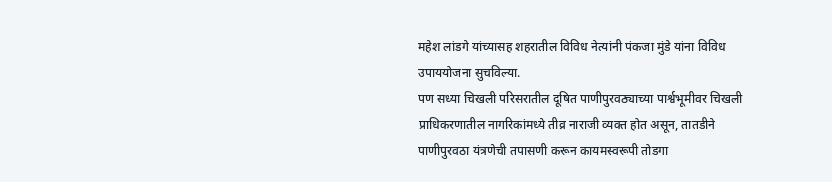महेश लांडगे यांच्यासह शहरातील विविध नेत्यांनी पंकजा मुंडे यांना विविध उपाययोजना सुचविल्या.
पण सध्या चिखली परिसरातील दूषित पाणीपुरवठ्याच्या पार्श्वभूमीवर चिखली प्राधिकरणातील नागरिकांमध्ये तीव्र नाराजी व्यक्त होत असून, तातडीने पाणीपुरवठा यंत्रणेची तपासणी करून कायमस्वरूपी तोडगा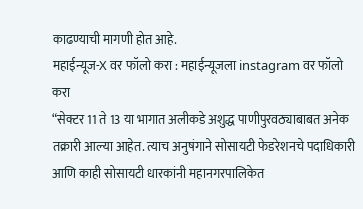काढण्याची मागणी होत आहे.
महाईन्यूज-X वर फॉलो करा : महाईन्यूजला instagram वर फॉलो करा
“सेक्टर 11 ते 13 या भागात अलीकडे अशुद्ध पाणीपुरवठ्याबाबत अनेक तक्रारी आल्या आहेत. त्याच अनुषंगाने सोसायटी फेडरेशनचे पदाधिकारी आणि काही सोसायटी धारकांनी महानगरपालिकेत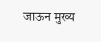जाऊन मुख्य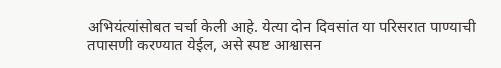अभियंत्यांसोबत चर्चा केली आहे. येत्या दोन दिवसांत या परिसरात पाण्याची तपासणी करण्यात येईल, असे स्पष्ट आश्वासन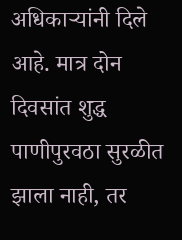अधिकाऱ्यांनी दिले आहे. मात्र दोन दिवसांत शुद्ध पाणीपुरवठा सुरळीत झाला नाही, तर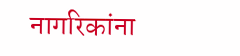नागरिकांना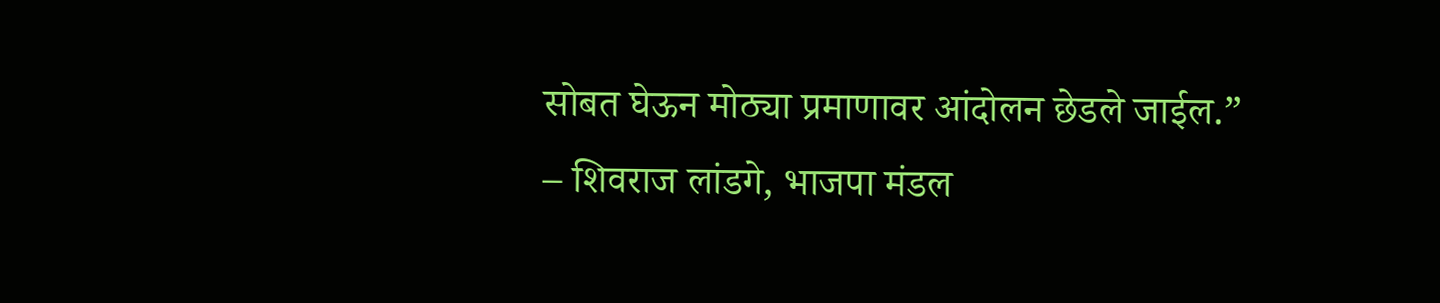सोबत घेऊन मोठ्या प्रमाणावर आंदोलन छेडले जाईल.”
– शिवराज लांडगे, भाजपा मंडल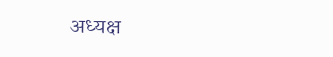अध्यक्ष